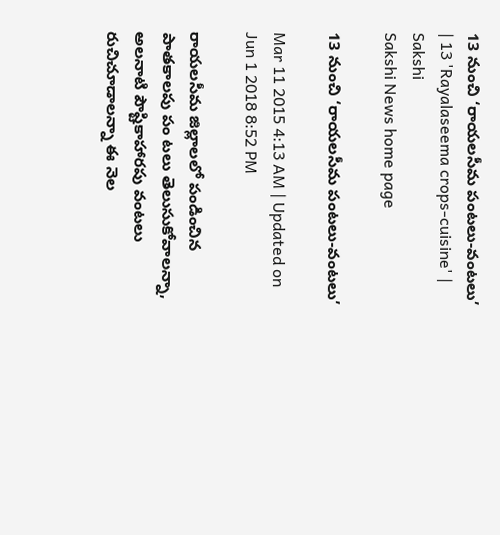13 నుంచి ‘రాయలసీమ పంటలు-వంటలు’ | 13 'Rayalaseema crops-cuisine' | Sakshi
Sakshi News home page

13 నుంచి ‘రాయలసీమ పంటలు-వంటలు’

Mar 11 2015 4:13 AM | Updated on Jun 1 2018 8:52 PM

రాయలసీమ జిల్లాలలో పండించిన పాతకాలపు పం టలు తెలుసుకోవాలన్నా, అలనాటి పౌష్టికాహారపు వంటలు రుచిచూడాలన్నా ఈ నెల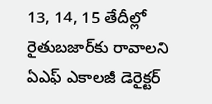13, 14, 15 తేదీల్లో రైతుబజార్‌కు రావాలని ఏఎఫ్ ఎకాలజీ డెరైక్టర్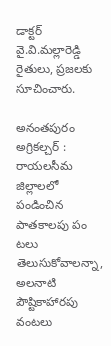డాక్టర్ వై.వి.మల్లారెడ్డి రైతులు, ప్రజలకు సూచించారు.

అనంతపురం అగ్రికల్చర్ : రాయలసీమ జిల్లాలలో పండించిన పాతకాలపు పం టలు తెలుసుకోవాలన్నా, అలనాటి పౌష్టికాహారపు వంటలు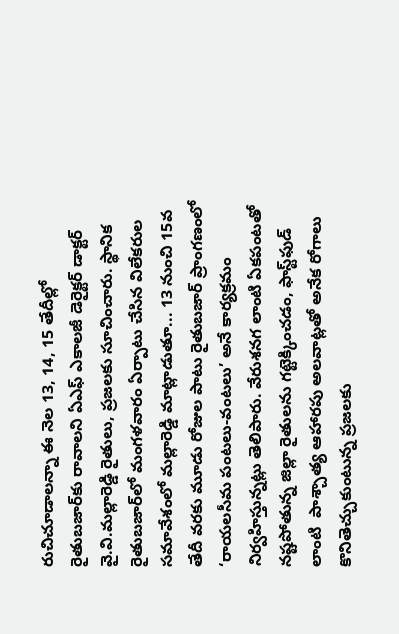రుచిచూడాలన్నా ఈ నెల 13, 14, 15 తేదీల్లో రైతుబజార్‌కు రావాలని ఏఎఫ్ ఎకాలజీ డెరైక్టర్ డాక్టర్ వై.వి.మల్లారెడ్డి రైతులు, ప్రజలకు సూచించారు. స్థానిక రైతుబజార్‌లో మంగళవారం ఏర్పాటు చేసిన విలేకరుల సమావేశంలో మల్లారెడ్డి మాట్లాడుతూ... 13 నుంచి 15వ తేదీ వరకు మూడు రోజుల పాటు రైతుబజార్ ప్రాంగణంలో ‘రాయలసీమ పంటలు-వంటలు’ అనే కార్యక్రమం నిర్వహిస్తున్నట్లు తెలిపారు. వేరుశనగ లాంటి ఏకపంటతో నష్టపోతున్న జిల్లా రైతులను గట్టెక్కించడం, ఫాస్ట్‌ఫుడ్ లాంటి  పాశ్చాత్య ఆహారపు అలవాట్లతో అనేక రోగాలు కొనితెచ్చుకుంటున్న ప్రజలకు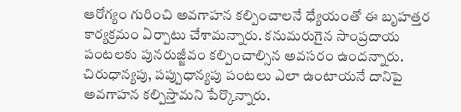ఆరోగ్యం గురించి అవగాహన కల్పించాలనే ధ్యేయంతో ఈ బృహత్తర కార్యక్రమం ఏర్పాటు చేశామన్నారు. కనుమరుగైన సాంప్రదాయ పంటలకు పునరుజ్జీవం కల్పించాల్సిన అవసరం ఉందన్నారు. చిరుధాన్యపు, పప్పుధాన్యపు పంటలు ఎలా ఉంటాయనే దానిపై అవగాహన కల్పిస్తామని పేర్కొన్నారు.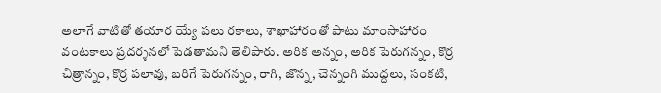అలాగే వాటితో తయార య్యే పలు రకాలు, శాఖాహారంతో పాటు మాంసాహారం వంటకాలు ప్రదర్శనలో పెడతామని తెలిపారు. అరిక అన్నం, అరిక పెరుగన్నం, కొర్ర చిత్రాన్నం, కొర్ర పలావు, బరిగే పెరుగన్నం, రాగి, జొన్న, చెన్నంగి ముద్దలు, సంకటి,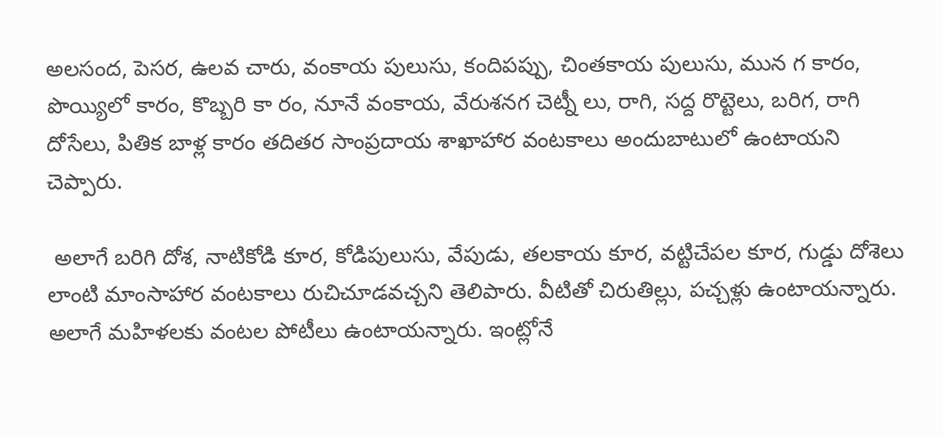అలసంద, పెసర, ఉలవ చారు, వంకాయ పులుసు, కందిపప్పు, చింతకాయ పులుసు, మున గ కారం, పొయ్యిలో కారం, కొబ్బరి కా రం, నూనే వంకాయ, వేరుశనగ చెట్నీ లు, రాగి, సద్ద రొట్టెలు, బరిగ, రాగి దోసేలు, పితిక బాళ్ల కారం తదితర సాంప్రదాయ శాఖాహార వంటకాలు అందుబాటులో ఉంటాయని చెప్పారు.

 అలాగే బరిగి దోశ, నాటికోడి కూర, కోడిపులుసు, వేపుడు, తలకాయ కూర, వట్టిచేపల కూర, గుడ్డు దోశెలు లాంటి మాంసాహార వంటకాలు రుచిచూడవచ్చని తెలిపారు. వీటితో చిరుతిల్లు, పచ్చళ్లు ఉంటాయన్నారు. అలాగే మహిళలకు వంటల పోటీలు ఉంటాయన్నారు. ఇంట్లోనే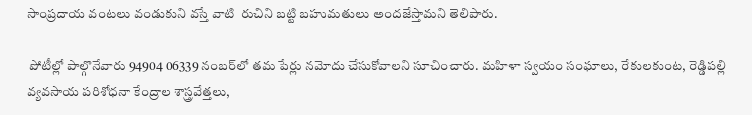సాంప్రదాయ వంటలు వండుకుని వస్తే వాటి  రుచిని బట్టి బహుమతులు అందజేస్తామని తెలిపారు.

 పోటీల్లో పాల్గొనేవారు 94904 06339 నంబర్‌లో తమ పేర్లు నమోదు చేసుకోవాలని సూచించారు. మహిళా స్వయం సంఘాలు, రేకులకుంట, రెడ్డిపల్లి వ్యవసాయ పరిశోధనా కేంద్రాల శాస్త్రవేత్తలు,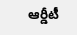ఆర్డీటీ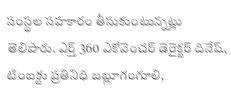సంస్థల సహకారం తీసుకుంటున్నట్లు తెలిపారు. ఎర్త్ 360 ఎకోవెంచర్ డెరైక్టర్ దినేష్, టింబక్టు ప్రతినిధి బబ్లూగంగూలి,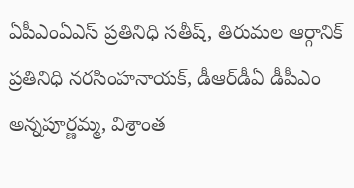ఏపీఎంఏఎస్ ప్రతినిధి సతీష్, తిరుమల ఆర్గానిక్ ప్రతినిధి నరసింహనాయక్, డీఆర్‌డీఏ డీపీఎం అన్నపూర్ణమ్మ, విశ్రాంత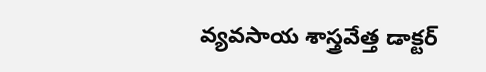వ్యవసాయ శాస్త్రవేత్త డాక్టర్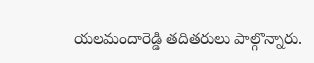యలమందారెడ్డి తదితరులు పాల్గొన్నారు.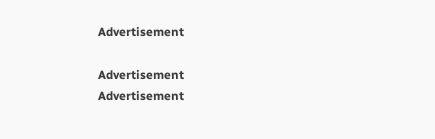Advertisement

Advertisement
Advertisement